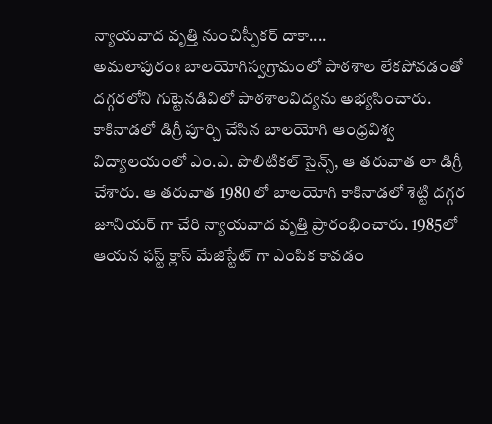న్యాయవాద వృత్తి నుంచిస్పీకర్ దాకా....
అమలాపురంః బాలయోగిస్వగ్రామంలో పాఠశాల లేకపోవడంతో దగ్గరలోని గుట్టెనడివిలో పాఠశాలవిద్యను అభ్యసించారు. కాకినాడలో డిగ్రీ పూర్చి చేసిన బాలయోగి ఆంధ్రవిశ్వ విద్యాలయంలో ఎం.ఎ. పొలిటికల్ సైన్స్, ఆ తరువాత లా డిగ్రీ చేశారు. ఆ తరువాత 1980 లో బాలయోగి కాకినాడలో శెట్టి దగ్గర జూనియర్ గా చేరి న్యాయవాద వృత్తి ప్రారంభించారు. 1985లో ఆయన ఫస్ట్ క్లాస్ మేజిస్టేట్ గా ఎంపిక కావడం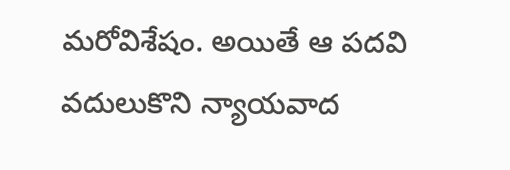మరోవిశేషం. అయితే ఆ పదవి వదులుకొని న్యాయవాద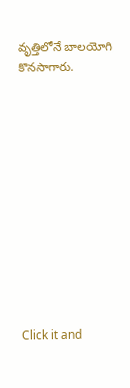వృత్తిలోనే బాలయోగి కొనసాగారు.












Click it and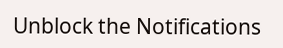Unblock the Notifications